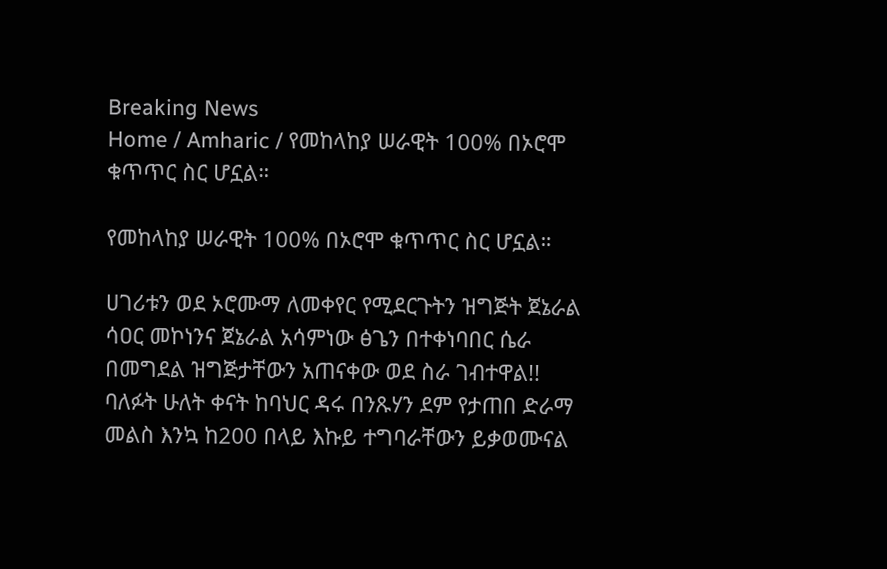Breaking News
Home / Amharic / የመከላከያ ሠራዊት 100% በኦሮሞ ቁጥጥር ስር ሆኗል።

የመከላከያ ሠራዊት 100% በኦሮሞ ቁጥጥር ስር ሆኗል።

ሀገሪቱን ወደ ኦሮሙማ ለመቀየር የሚደርጉትን ዝግጅት ጀኔራል ሳዐር መኮነንና ጀኔራል አሳምነው ፅጌን በተቀነባበር ሴራ በመግደል ዝግጅታቸውን አጠናቀው ወደ ስራ ገብተዋል!!
ባለፉት ሁለት ቀናት ከባህር ዳሩ በንጹሃን ደም የታጠበ ድራማ መልስ እንኳ ከ200 በላይ እኩይ ተግባራቸውን ይቃወሙናል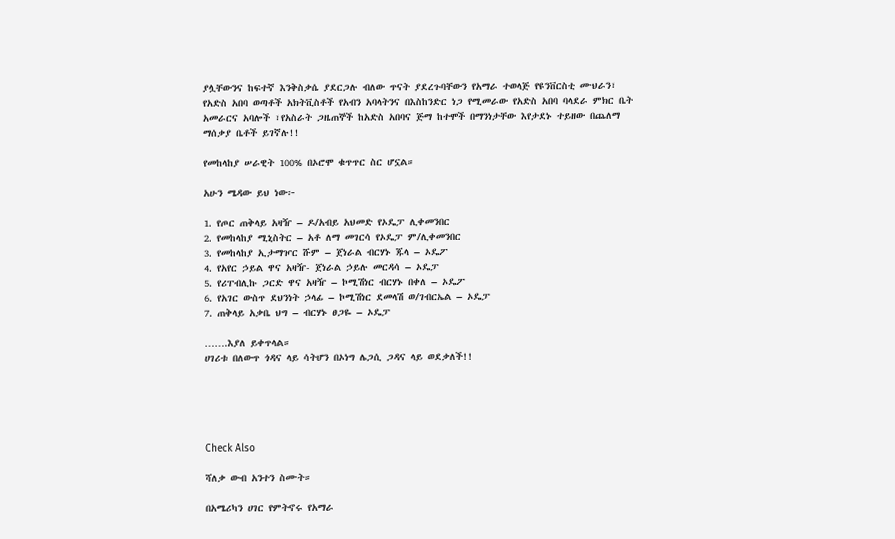ያሏቸውንና ከፍተኛ እንቅስቃሴ ያደርጋሉ ብለው ጥናት ያደረጉባቸውን የአማራ ተወላጅ የዩንቨርስቲ ሙህራን፣ የአድስ አበባ ወጣቶች አክትቪስቶች የአብን አባላትንና በእስከንድር ነጋ የሚመራው የአድስ አበባ ባላደራ ምክር ቤት አመራርና አባሎች ፣የአስራት ጋዜጠኞች ከአድስ አበባና ጅማ ከተሞች በማንነታቸው እየታደኑ ተይዘው በጨለማ ማሰቃያ ቤቶች ይገኛሉ!!

የመከላከያ ሠራዊት 100% በኦሮሞ ቁጥጥር ስር ሆኗል።

አሁን ሜዳው ይህ ነው፦

1. የጦር ጠቅላይ አዛዥ – ዶ/አብይ አህመድ የኦዴፓ ሊቀመንበር
2. የመከላከያ ሚኒስትር – አቶ ለማ መገርሳ የኦዴፓ ም/ሊቀመንበር
3. የመከላከያ ኢታማዦር ሹም – ጀነራል ብርሃኑ ጁላ – ኦዴፖ
4. የአየር ኃይል ዋና አዛዥ- ጀነራል ኃይሉ መርዳሳ – ኦዴፓ
5. የሪፐብሊኩ ጋርድ ዋና አዛዥ – ኮሚሽነር ብርሃኑ በቀለ – ኦዴፖ
6. የአገር ውስጥ ደህንነት ኃላፊ – ኮሚሽነር ደመላሽ ወ/ገብርኤል – ኦዴፓ
7. ጠቅላይ አቃቤ ህግ – ብርሃኑ ፀጋዬ – ኦዴፓ

…….እያለ ይቀጥላል።
ሀገሪቱ በለውጥ ጎዳና ላይ ሳትሆን በኦነግ ሌጋሲ ጋዳና ላይ ወደቃለች!!





Check Also

ሻለቃ ውብ አንተን ስሙት።

በአሜሪካን ሀገር የምትኖሩ የአማራ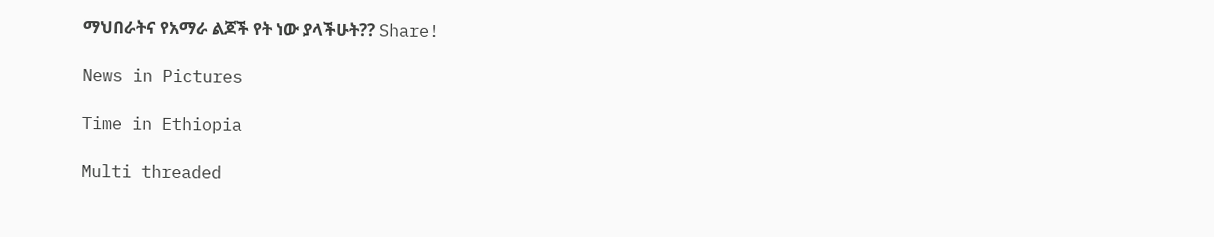ማህበራትና የአማራ ልጆች የት ነው ያላችሁት?? Share!

News in Pictures

Time in Ethiopia

Multi threaded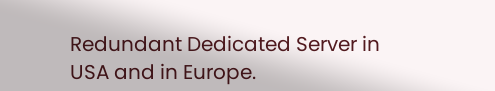Redundant Dedicated Server in USA and in Europe.